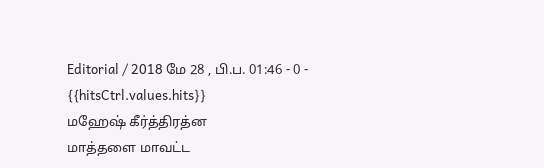Editorial / 2018 மே 28 , பி.ப. 01:46 - 0 - {{hitsCtrl.values.hits}}
மஹேஷ் கீர்த்திரத்ன
மாத்தளை மாவட்ட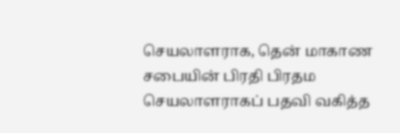செயலாளராக, தென் மாகாண சபையின் பிரதி பிரதம செயலாளராகப் பதவி வகித்த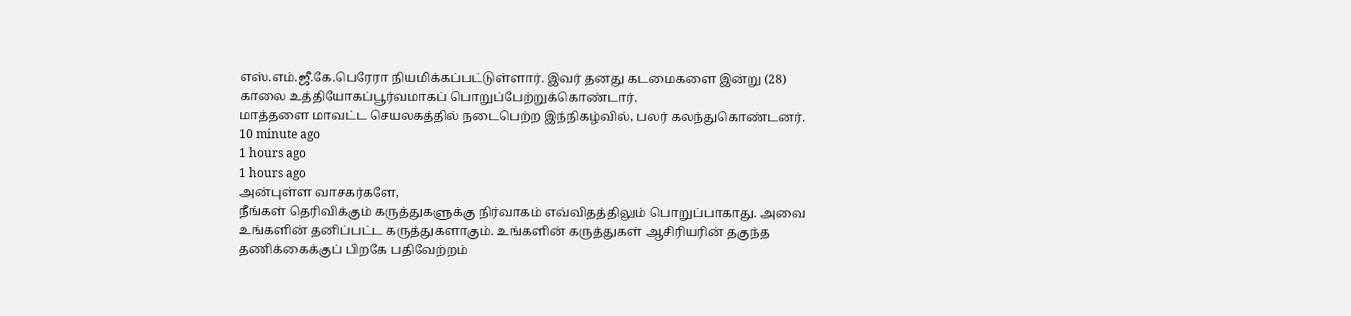எஸ்.எம்.ஜீ.கே.பெரேரா நியமிக்கப்பட்டுள்ளார். இவர் தனது கடமைகளை இன்று (28) காலை உத்தியோகப்பூர்வமாகப் பொறுப்பேற்றுக்கொண்டார்.
மாத்தளை மாவட்ட செயலகத்தில் நடைபெற்ற இந்நிகழ்வில், பலர் கலந்துகொண்டனர்.
10 minute ago
1 hours ago
1 hours ago
அன்புள்ள வாசகர்களே,
நீங்கள் தெரிவிக்கும் கருத்துகளுக்கு நிர்வாகம் எவ்விதத்திலும் பொறுப்பாகாது. அவை உங்களின் தனிப்பட்ட கருத்துகளாகும். உங்களின் கருத்துகள் ஆசிரியரின் தகுந்த தணிக்கைக்குப் பிறகே பதிவேற்றம்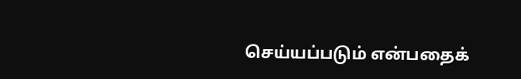செய்யப்படும் என்பதைக்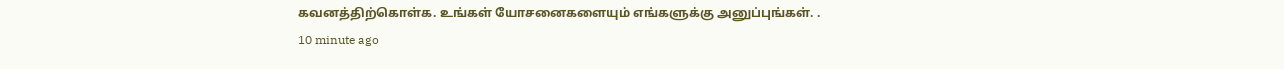கவனத்திற்கொள்க. உங்கள் யோசனைகளையும் எங்களுக்கு அனுப்புங்கள். .
10 minute ago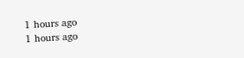1 hours ago
1 hours ago